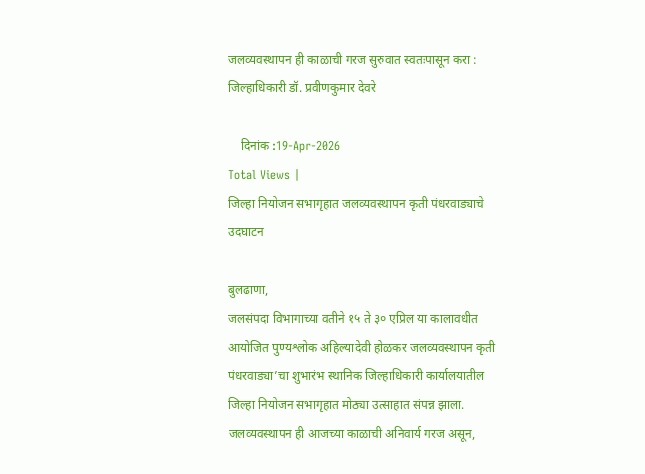जलव्यवस्थापन ही काळाची गरज सुरुवात स्वतःपासून करा : जिल्हाधिकारी डॉ. प्रवीणकुमार देवरे

    दिनांक :19-Apr-2026
Total Views |
जिल्हा नियोजन सभागृहात जलव्यवस्थापन कृती पंधरवाड्याचे उदघाटन

बुलढाणा,
जलसंपदा विभागाच्या वतीने १५ ते ३० एप्रिल या कालावधीत आयोजित पुण्यश्लोक अहिल्यादेवी होळकर जलव्यवस्थापन कृती पंधरवाड्या’चा शुभारंभ स्थानिक जिल्हाधिकारी कार्यालयातील जिल्हा नियोजन सभागृहात मोठ्या उत्साहात संपन्न झाला. जलव्यवस्थापन ही आजच्या काळाची अनिवार्य गरज असून,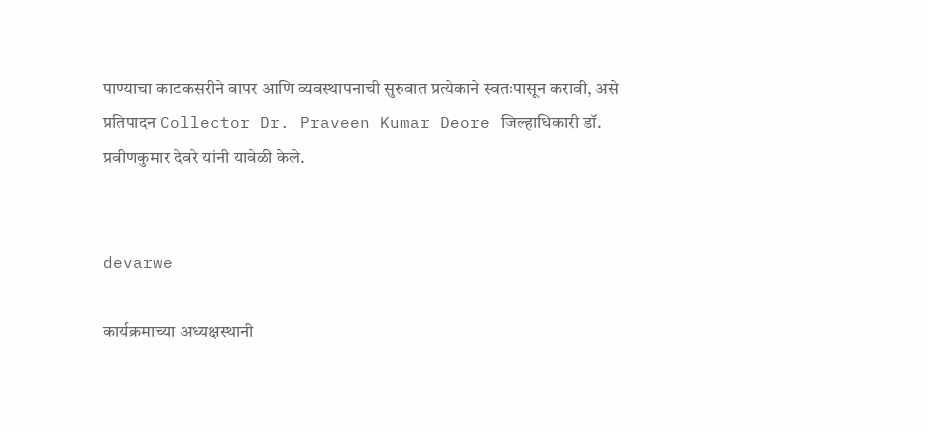पाण्याचा काटकसरीने वापर आणि व्यवस्थापनाची सुरुवात प्रत्येकाने स्वतःपासून करावी, असे प्रतिपादन Collector Dr. Praveen Kumar Deore जिल्हाधिकारी डॉ. प्रवीणकुमार देवरे यांनी यावेळी केले.


devarwe

कार्यक्रमाच्या अध्यक्षस्थानी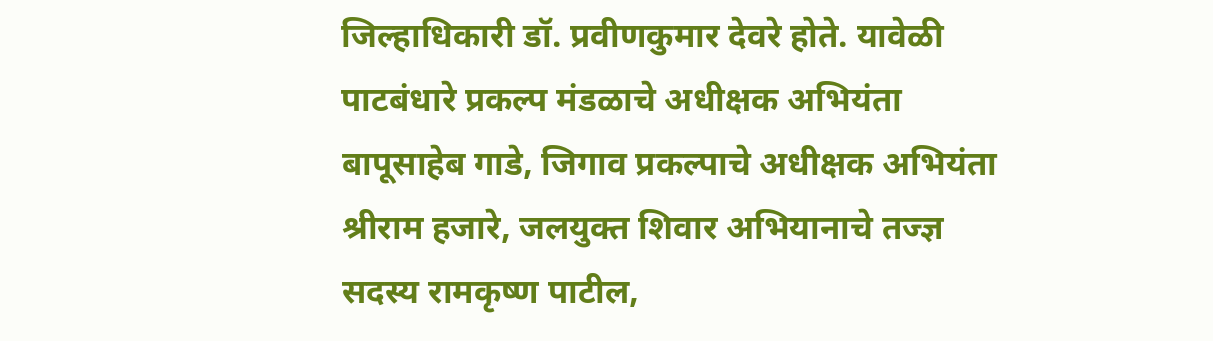जिल्हाधिकारी डॉ. प्रवीणकुमार देवरे होते. यावेळी पाटबंधारे प्रकल्प मंडळाचे अधीक्षक अभियंता बापूसाहेब गाडे, जिगाव प्रकल्पाचे अधीक्षक अभियंता श्रीराम हजारे, जलयुक्त शिवार अभियानाचे तज्ज्ञ सदस्य रामकृष्ण पाटील,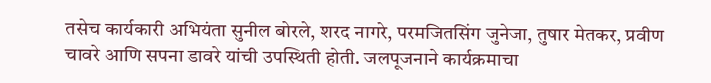तसेच कार्यकारी अभियंता सुनील बोरले, शरद नागरे, परमजितसिंग जुनेजा, तुषार मेतकर, प्रवीण चावरे आणि सपना डावरे यांची उपस्थिती होती. जलपूजनाने कार्यक्रमाचा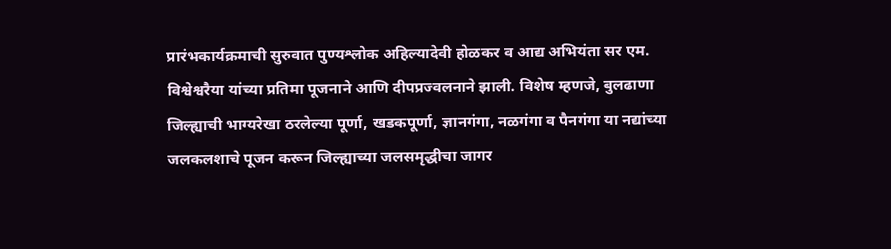प्रारंभकार्यक्रमाची सुरुवात पुण्यश्लोक अहिल्यादेवी होळकर व आद्य अभियंता सर एम. विश्वेश्वरैया यांच्या प्रतिमा पूजनाने आणि दीपप्रज्वलनाने झाली. विशेष म्हणजे, बुलढाणा जिल्ह्याची भाग्यरेखा ठरलेल्या पूर्णा, खडकपूर्णा, ज्ञानगंगा, नळगंगा व पैनगंगा या नद्यांच्या जलकलशाचे पूजन करून जिल्ह्याच्या जलसमृद्धीचा जागर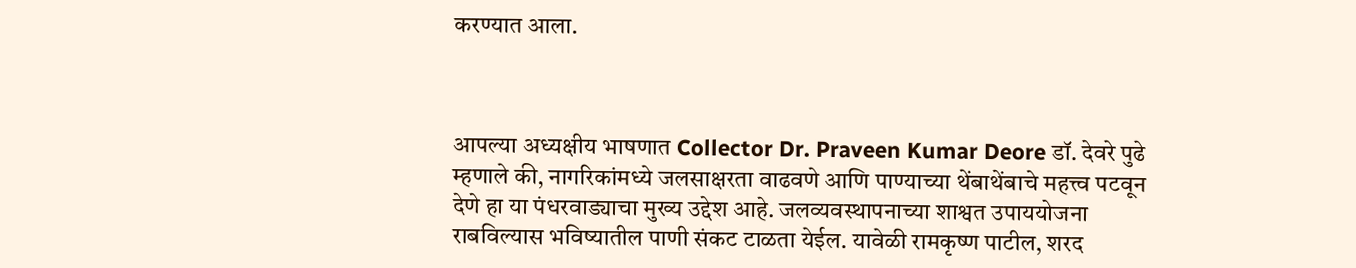करण्यात आला.



आपल्या अध्यक्षीय भाषणात Collector Dr. Praveen Kumar Deore डॉ. देवरे पुढे म्हणाले की, नागरिकांमध्ये जलसाक्षरता वाढवणे आणि पाण्याच्या थेंबाथेंबाचे महत्त्व पटवून देणे हा या पंधरवाड्याचा मुख्य उद्देश आहे. जलव्यवस्थापनाच्या शाश्वत उपाययोजना राबविल्यास भविष्यातील पाणी संकट टाळता येईल. यावेळी रामकृष्ण पाटील, शरद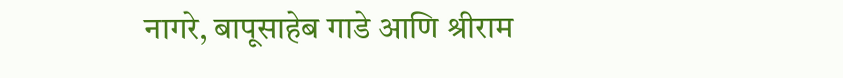नागरे, बापूसाहेब गाडे आणि श्रीराम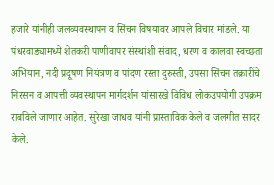हजारे यांनीही जलव्यवस्थापन व सिंचन विषयावर आपले विचार मांडले. या पंधरवाड्यामध्ये शेतकरी पाणीवापर संस्थांशी संवाद, धरण व कालवा स्वच्छता अभियान, नदी प्रदूषण नियंत्रण व पांदण रस्ता दुरुस्ती, उपसा सिंचन तक्रारींचे निरसन व आपत्ती व्यवस्थापन मार्गदर्शन यांसारखे विविध लोकउपयोगी उपक्रम राबविले जाणार आहेत. सुरेखा जाधव यांनी प्रास्ताविक केले व जलगीत सादर केले.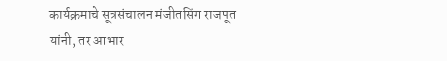कार्यक्रमाचे सूत्रसंचालन मंजीतसिंग राजपूत यांनी, तर आभार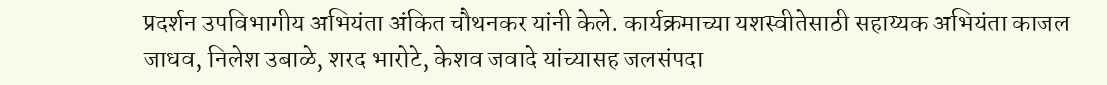प्रदर्शन उपविभागीय अभियंता अंकित चौथनकर यांनी केले. कार्यक्रमाच्या यशस्वीतेसाठी सहाय्यक अभियंता काजल जाधव, निलेश उबाळे, शरद भारोटे, केशव जवादे यांच्यासह जलसंपदा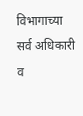विभागाच्या सर्व अधिकारी व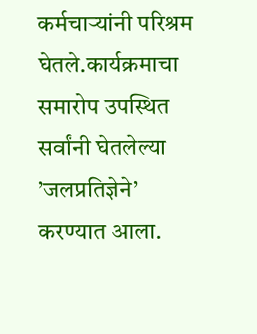कर्मचार्‍यांनी परिश्रम घेतले.कार्यक्रमाचा समारोप उपस्थित सर्वांनी घेतलेल्या ’जलप्रतिज्ञेने’ करण्यात आला.